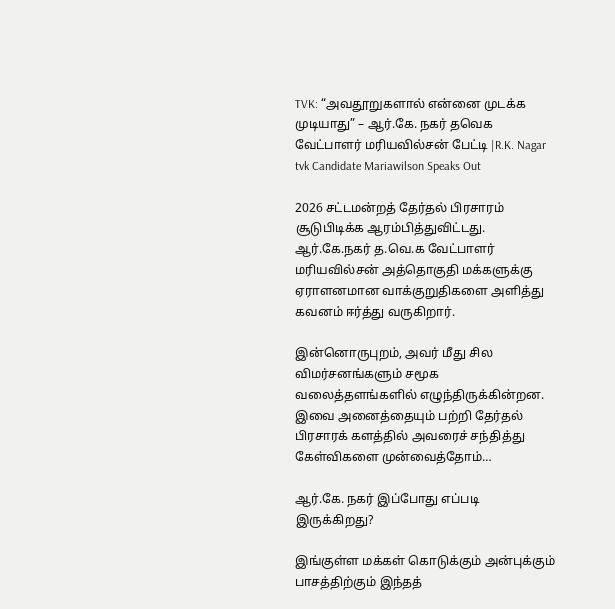TVK: “அவதூறுகளால் என்னை முடக்க முடியாது” – ஆர்.கே. நகர் தவெக வேட்பாளர் மரியவில்சன் பேட்டி |R.K. Nagar tvk Candidate Mariawilson Speaks Out

2026 சட்டமன்றத் தேர்தல் பிரசாரம் சூடுபிடிக்க ஆரம்பித்துவிட்டது. ஆர்.கே.நகர் த.வெ.க வேட்பாளர் மரியவில்சன் அத்தொகுதி மக்களுக்கு ஏராளனமான வாக்குறுதிகளை அளித்து கவனம் ஈர்த்து வருகிறார்.

இன்னொருபுறம், அவர் மீது சில விமர்சனங்களும் சமூக வலைத்தளங்களில் எழுந்திருக்கின்றன. இவை அனைத்தையும் பற்றி தேர்தல் பிரசாரக் களத்தில் அவரைச் சந்தித்து கேள்விகளை முன்வைத்தோம்…

ஆர்.கே. நகர் இப்போது எப்படி இருக்கிறது?

இங்குள்ள மக்கள் கொடுக்கும் அன்புக்கும் பாசத்திற்கும் இந்தத்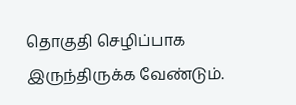தொகுதி செழிப்பாக இருந்திருக்க வேண்டும்.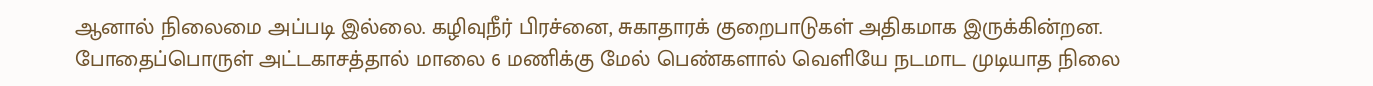ஆனால் நிலைமை அப்படி இல்லை. கழிவுநீர் பிரச்னை, சுகாதாரக் குறைபாடுகள் அதிகமாக இருக்கின்றன. போதைப்பொருள் அட்டகாசத்தால் மாலை 6 மணிக்கு மேல் பெண்களால் வெளியே நடமாட முடியாத நிலை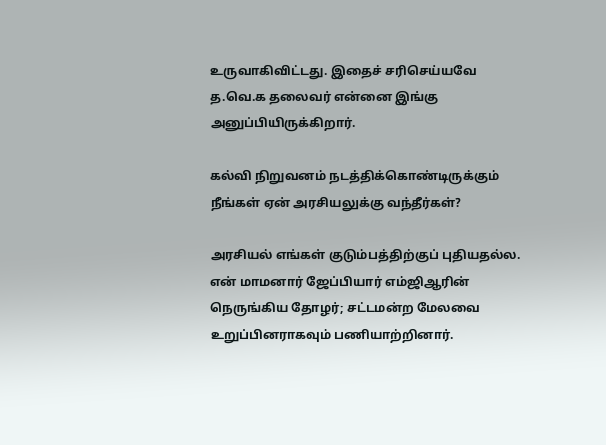உருவாகிவிட்டது. இதைச் சரிசெய்யவே த.வெ.க தலைவர் என்னை இங்கு அனுப்பியிருக்கிறார்.

கல்வி நிறுவனம் நடத்திக்கொண்டிருக்கும் நீங்கள் ஏன் அரசியலுக்கு வந்தீர்கள்?

அரசியல் எங்கள் குடும்பத்திற்குப் புதியதல்ல. என் மாமனார் ஜேப்பியார் எம்ஜிஆரின் நெருங்கிய தோழர்; சட்டமன்ற மேலவை உறுப்பினராகவும் பணியாற்றினார்.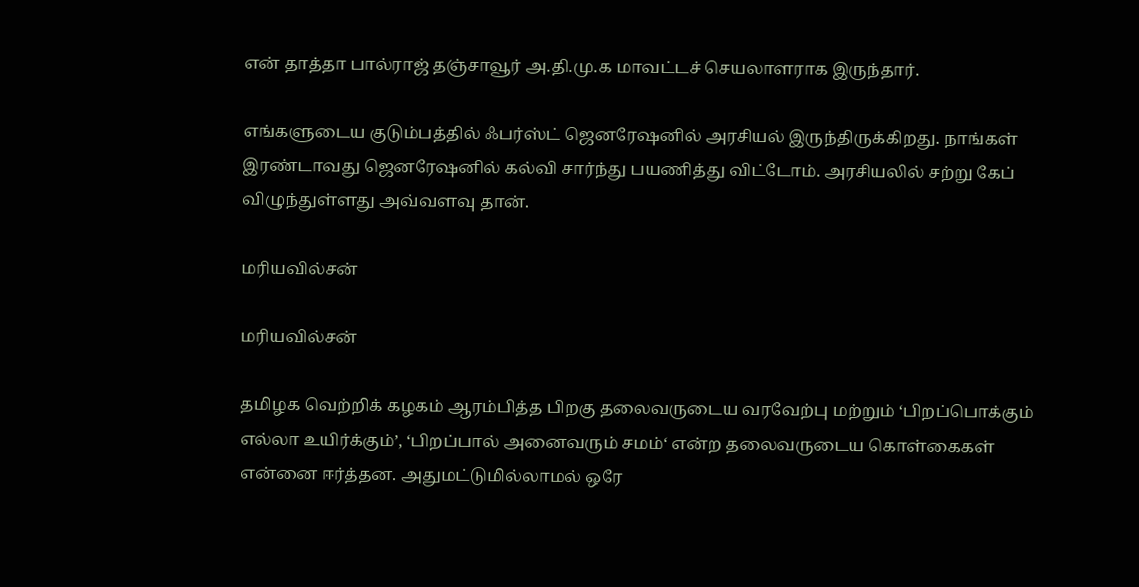என் தாத்தா பால்ராஜ் தஞ்சாவூர் அ.தி.மு.க மாவட்டச் செயலாளராக இருந்தார்.

எங்களுடைய குடும்பத்தில் ஃபர்ஸ்ட் ஜெனரேஷனில் அரசியல் இருந்திருக்கிறது. நாங்கள் இரண்டாவது ஜெனரேஷனில் கல்வி சார்ந்து பயணித்து விட்டோம். அரசியலில் சற்று கேப் விழுந்துள்ளது அவ்வளவு தான்.

மரியவில்சன்

மரியவில்சன்

தமிழக வெற்றிக் கழகம் ஆரம்பித்த பிறகு தலைவருடைய வரவேற்பு மற்றும் ‘பிறப்பொக்கும் எல்லா உயிர்க்கும்’, ‘பிறப்பால் அனைவரும் சமம்‘ என்ற தலைவருடைய கொள்கைகள் என்னை ஈர்த்தன. அதுமட்டுமில்லாமல் ஒரே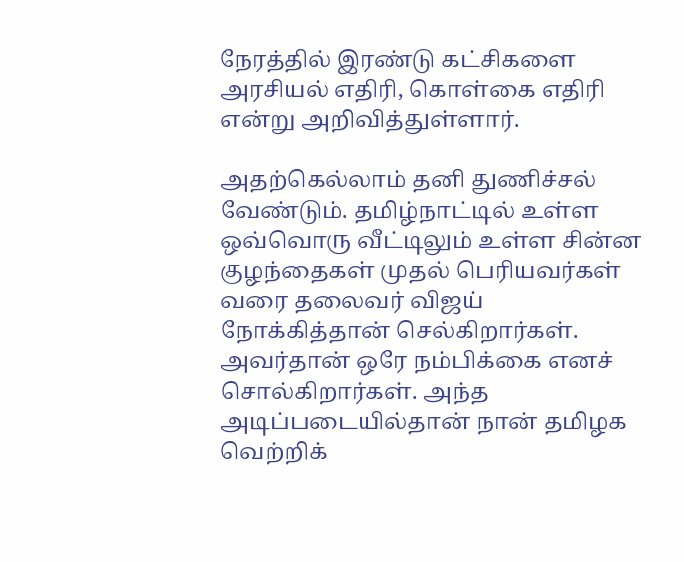நேரத்தில் இரண்டு கட்சிகளை அரசியல் எதிரி, கொள்கை எதிரி என்று அறிவித்துள்ளார்.

அதற்கெல்லாம் தனி துணிச்சல் வேண்டும். தமிழ்நாட்டில் உள்ள ஒவ்வொரு வீட்டிலும் உள்ள சின்ன குழந்தைகள் முதல் பெரியவர்கள் வரை தலைவர் விஜய் நோக்கித்தான் செல்கிறார்கள். அவர்தான் ஒரே நம்பிக்கை எனச் சொல்கிறார்கள். அந்த அடிப்படையில்தான் நான் தமிழக வெற்றிக்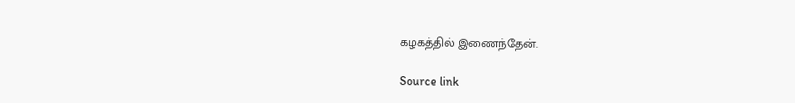கழகத்தில் இணைந்தேன்.

Source link